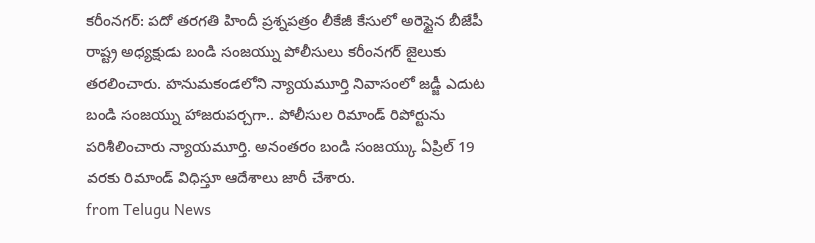కరీంనగర్: పదో తరగతి హిందీ ప్రశ్నపత్రం లీకేజీ కేసులో అరెస్టైన బీజేపీ రాష్ట్ర అధ్యక్షుడు బండి సంజయ్ను పోలీసులు కరీంనగర్ జైలుకు తరలించారు. హనుమకండలోని న్యాయమూర్తి నివాసంలో జడ్జీ ఎదుట బండి సంజయ్ను హాజరుపర్చగా.. పోలీసుల రిమాండ్ రిపోర్టును పరిశీలించారు న్యాయమూర్తి. అనంతరం బండి సంజయ్కు ఏప్రిల్ 19 వరకు రిమాండ్ విధిస్తూ ఆదేశాలు జారీ చేశారు.
from Telugu News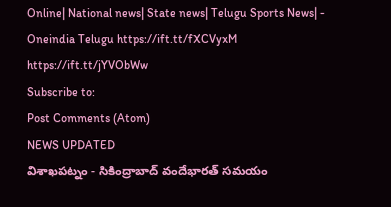Online| National news| State news| Telugu Sports News| - Oneindia Telugu https://ift.tt/fXCVyxM
https://ift.tt/jYVObWw
Subscribe to:
Post Comments (Atom)
NEWS UPDATED
విశాఖపట్నం - సికింద్రాబాద్ వందేభారత్ సమయం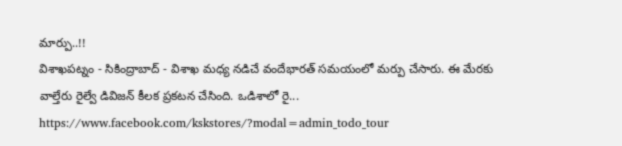మార్పు..!!
విశాఖపట్నం - సికింద్రాబాద్ - విశాఖ మధ్య నడిచే వందేభారత్ సమయంలో మర్పు చేసారు. ఈ మేరకు వాల్తేరు రైల్వే డివిజన్ కీలక ప్రకటన చేసింది. ఒడిశాలో రై...
https://www.facebook.com/kskstores/?modal=admin_todo_tour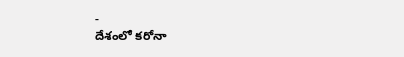-
దేశంలో కరోనా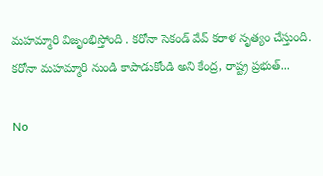మహమ్మారి విజృంభిస్తోంది . కరోనా సెకండ్ వేవ్ కరాళ నృత్యం చేస్తుంది. కరోనా మహమ్మారి నుండి కాపాడుకోండి అని కేంద్ర, రాష్ట్ర ప్రభుత్...

No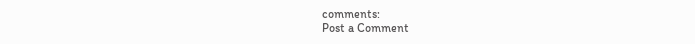comments:
Post a Comment